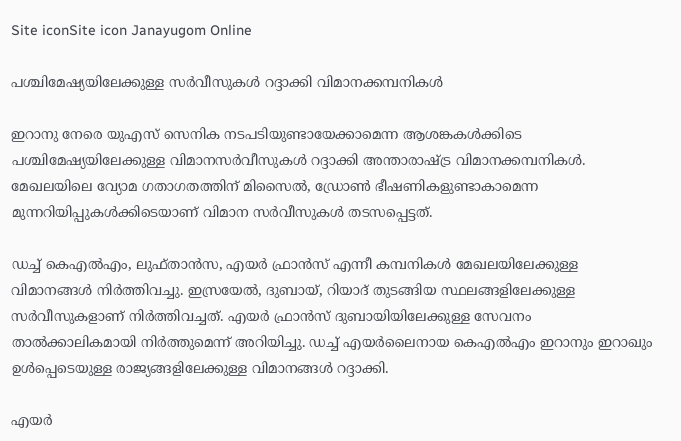Site iconSite icon Janayugom Online

പശ്ചിമേഷ്യയിലേക്കുള്ള സർവീസുകൾ റദ്ദാക്കി വിമാനക്കമ്പനികൾ

ഇറാനു നേരെ യുഎസ് സെനിക നടപടിയുണ്ടായേക്കാമെന്ന ആശങ്കകള്‍ക്കിടെ പശ്ചിമേഷ്യയിലേക്കുള്ള വിമാനസർവീസുകൾ റദ്ദാക്കി അന്താരാഷ്ട്ര വിമാനക്കമ്പനികള്‍. മേഖലയിലെ വ്യോമ ഗതാഗതത്തിന് മിസൈൽ, ഡ്രോൺ ഭീഷണികളുണ്ടാകാമെന്ന മുന്നറിയിപ്പുകൾക്കിടെയാണ് വിമാന സർവീസുകൾ തടസപ്പെട്ടത്.

ഡച്ച് കെഎൽഎം, ലുഫ്താൻസ, എയർ ഫ്രാൻസ് എന്നീ കമ്പനികള്‍ മേഖലയിലേക്കുള്ള വിമാനങ്ങൾ നിർത്തിവച്ചു. ഇസ്രയേൽ, ദുബായ്, റിയാദ് തുടങ്ങിയ സ്ഥലങ്ങളിലേക്കുള്ള സർവീസുകളാണ് നിർത്തിവച്ചത്. എയർ ഫ്രാൻസ് ദുബായിയിലേക്കുള്ള സേവനം താൽക്കാലികമായി നിർത്തുമെന്ന് അറിയിച്ചു. ഡച്ച് എയർലൈനായ കെഎൽഎം ഇറാനും ഇറാഖും ഉൾപ്പെടെയുള്ള രാജ്യങ്ങളിലേക്കുള്ള വിമാനങ്ങൾ റദ്ദാക്കി.

എയർ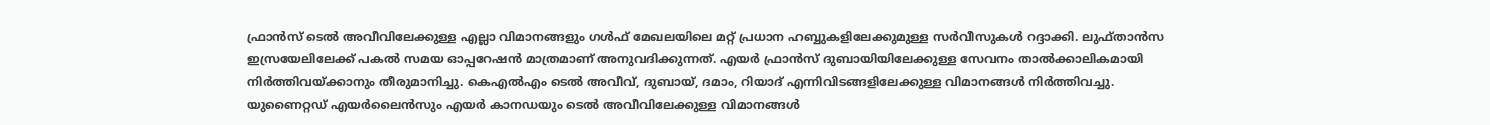ഫ്രാൻസ് ടെൽ അവീവിലേക്കുള്ള എല്ലാ വിമാനങ്ങളും ഗൾഫ് മേഖലയിലെ മറ്റ് പ്രധാന ഹബ്ബുകളിലേക്കുമുള്ള സർവീസുകൾ റദ്ദാക്കി. ലുഫ്താൻസ ഇസ്രയേലിലേക്ക് പകൽ സമയ ഓപ്പറേഷന്‍ മാത്രമാണ് അനുവദിക്കുന്നത്. എയർ ഫ്രാൻസ് ദുബായിയിലേക്കുള്ള സേവനം താൽക്കാലികമായി നിർത്തിവയ്ക്കാനും തീരുമാനിച്ചു. കെഎൽഎം ടെൽ അവീവ്, ദുബായ്, ദമാം, റിയാദ് എന്നിവിടങ്ങളിലേക്കുള്ള വിമാനങ്ങൾ നിർത്തിവച്ചു. യുണൈറ്റഡ് എയർലൈൻസും എയർ കാനഡയും ടെൽ അവീവിലേക്കുള്ള വിമാനങ്ങൾ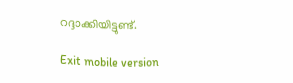റദ്ദാക്കിയിട്ടുണ്ട്.

Exit mobile version